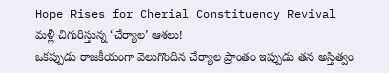Hope Rises for Cherial Constituency Revival
మళ్లీ చిగురిస్తున్న ‘చేర్యాల’ ఆశలు!
ఒకప్పుడు రాజకీయంగా వెలుగొందిన చేర్యాల ప్రాంతం ఇప్పుడు తన అస్తిత్వం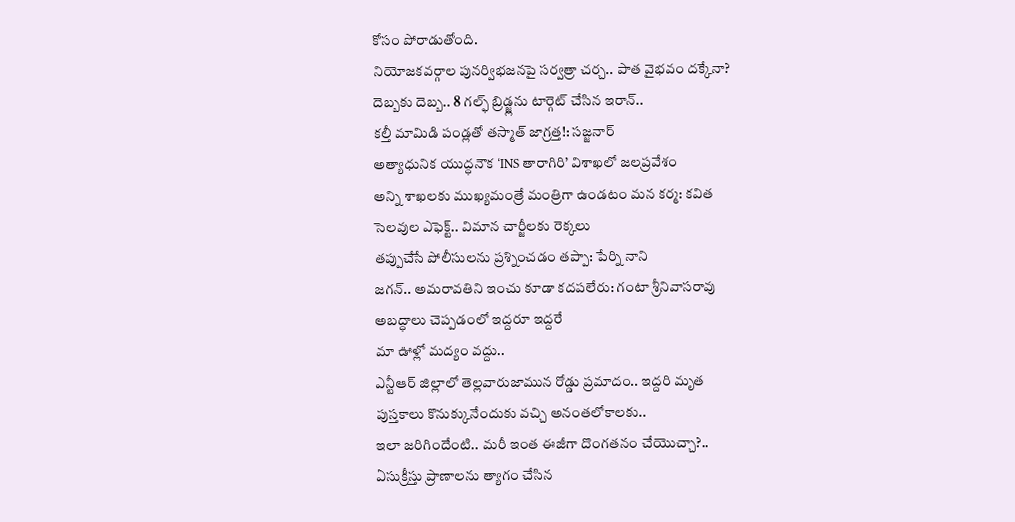కోసం పోరాడుతోంది.
నియోజకవర్గాల పునర్విభజనపై సర్వత్రా చర్చ.. పాత వైభవం దక్కేనా?
దెబ్బకు దెబ్బ.. 8 గల్ఫ్ బ్రిడ్జ్లను టార్గెట్ చేసిన ఇరాన్..
కల్తీ మామిడి పండ్లతో తస్మాత్ జాగ్రత్త!: సజ్జనార్
అత్యాధునిక యుద్ధనౌక ‘INS తారాగిరి’ విశాఖలో జలప్రవేశం
అన్ని శాఖలకు ముఖ్యమంత్రే మంత్రిగా ఉండటం మన కర్మ: కవిత
సెలవుల ఎఫెక్ట్.. విమాన చార్జీలకు రెక్కలు
తప్పుచేసే పోలీసులను ప్రశ్నించడం తప్పా: పేర్ని నాని
జగన్.. అమరావతిని ఇంచు కూడా కదపలేరు: గంటా శ్రీనివాసరావు
అబద్ధాలు చెప్పడంలో ఇద్దరూ ఇద్దరే
మా ఊళ్లో మద్యం వద్దు..
ఎన్టీఆర్ జిల్లాలో తెల్లవారుజామున రోడ్డు ప్రమాదం.. ఇద్దరి మృత
పుస్తకాలు కొనుక్కునేందుకు వచ్చి అనంతలోకాలకు..
ఇలా జరిగిందేంటి.. మరీ ఇంత ఈజీగా దొంగతనం చేయొచ్చా?..
ఏసుక్రీస్తు ప్రాణాలను త్యాగం చేసిన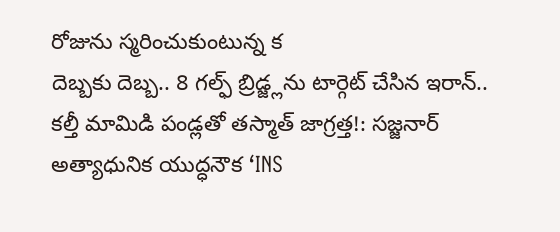రోజును స్మరించుకుంటున్న క
దెబ్బకు దెబ్బ.. 8 గల్ఫ్ బ్రిడ్జ్లను టార్గెట్ చేసిన ఇరాన్..
కల్తీ మామిడి పండ్లతో తస్మాత్ జాగ్రత్త!: సజ్జనార్
అత్యాధునిక యుద్ధనౌక ‘INS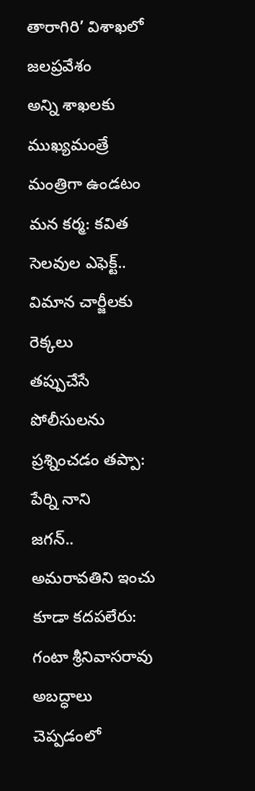తారాగిరి’ విశాఖలో జలప్రవేశం
అన్ని శాఖలకు ముఖ్యమంత్రే మంత్రిగా ఉండటం మన కర్మ: కవిత
సెలవుల ఎఫెక్ట్.. విమాన చార్జీలకు రెక్కలు
తప్పుచేసే పోలీసులను ప్రశ్నించడం తప్పా: పేర్ని నాని
జగన్.. అమరావతిని ఇంచు కూడా కదపలేరు: గంటా శ్రీనివాసరావు
అబద్ధాలు చెప్పడంలో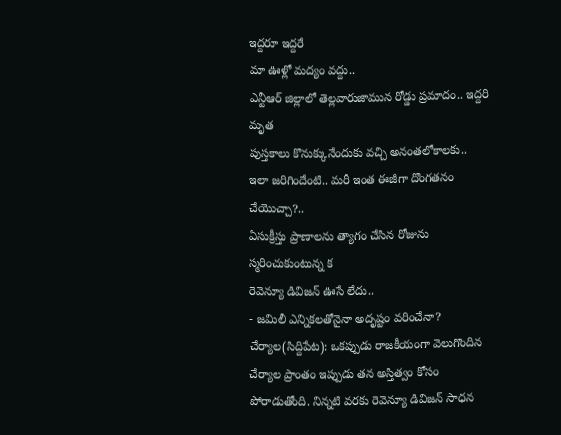ఇద్దరూ ఇద్దరే
మా ఊళ్లో మద్యం వద్దు..
ఎన్టీఆర్ జిల్లాలో తెల్లవారుజామున రోడ్డు ప్రమాదం.. ఇద్దరి మృత
పుస్తకాలు కొనుక్కునేందుకు వచ్చి అనంతలోకాలకు..
ఇలా జరిగిందేంటి.. మరీ ఇంత ఈజీగా దొంగతనం చేయొచ్చా?..
ఏసుక్రీస్తు ప్రాణాలను త్యాగం చేసిన రోజును స్మరించుకుంటున్న క
రెవెన్యూ డివిజన్ ఊసే లేదు..
- జమిలీ ఎన్నికలతోనైనా అదృష్టం వరించేనా?
చేర్యాల(సిద్దిపేట): ఒకప్పుడు రాజకీయంగా వెలుగొందిన చేర్యాల ప్రాంతం ఇప్పుడు తన అస్తిత్వం కోసం పోరాడుతోంది. నిన్నటి వరకు రెవెన్యూ డివిజన్ సాధన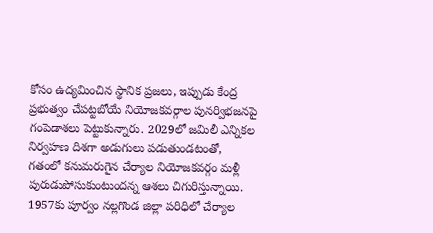కోసం ఉద్యమించిన స్థానిక ప్రజలు, ఇప్పుడు కేంద్ర ప్రభుత్వం చేపట్టబోయే నియోజకవర్గాల పునర్విభజనపై గంపెడాశలు పెట్టుకున్నారు. 2029లో జమిలీ ఎన్నికల నిర్వహణ దిశగా అడుగులు పడుతుండటంతో, గతంలో కనుమరుగైన చేర్యాల నియోజకవర్గం మళ్లీ పురుడుపోసుకుంటుందన్న ఆశలు చిగురిస్తున్నాయి.
1957కు పూర్వం నల్లగొండ జిల్లా పరిధిలో చేర్యాల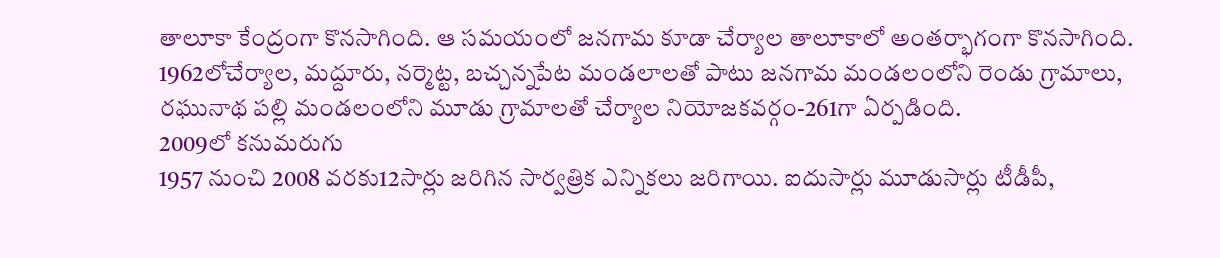తాలూకా కేంద్రంగా కొనసాగింది. ఆ సమయంలో జనగామ కూడా చేర్యాల తాలూకాలో అంతర్భాగంగా కొనసాగింది. 1962లోచేర్యాల, మద్దూరు, నర్మెట్ట, బచ్చన్నపేట మండలాలతో పాటు జనగామ మండలంలోని రెండు గ్రామాలు, రఘునాథ పల్లి మండలంలోని మూడు గ్రామాలతో చేర్యాల నియోజకవర్గం-261గా ఏర్పడింది.
2009లో కనుమరుగు
1957 నుంచి 2008 వరకు12సార్లు జరిగిన సార్వత్రిక ఎన్నికలు జరిగాయి. ఐదుసార్లు మూడుసార్లు టీడీపీ,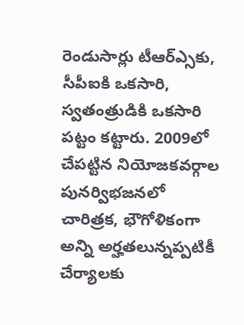రెండుసార్లు టీఆర్ఎ్సకు, సీపీఐకి ఒకసారి, స్వతంత్రుడికి ఒకసారి పట్టం కట్టారు. 2009లో చేపట్టిన నియోజకవర్గాల పునర్విభజనలో చారిత్రక, భౌగోళికంగా అన్ని అర్హతలున్నప్పటికీ చేర్యాలకు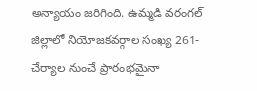అన్యాయం జరిగింది. ఉమ్మడి వరంగల్ జిల్లాలో నియోజకవర్గాల సంఖ్య 261-చేర్యాల నుంచే ప్రారంభమైనా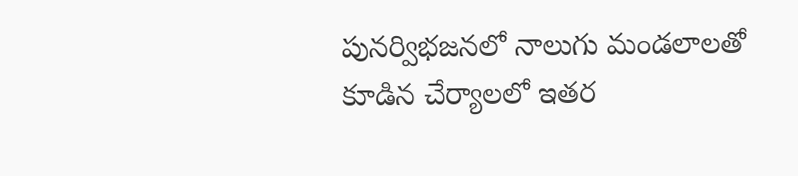పునర్విభజనలో నాలుగు మండలాలతో కూడిన చేర్యాలలో ఇతర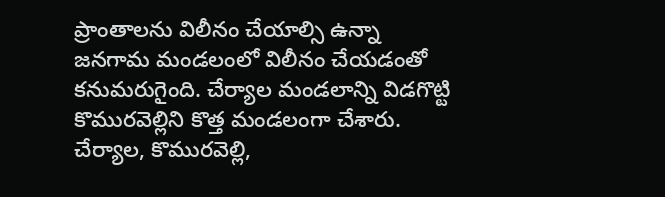ప్రాంతాలను విలీనం చేయాల్సి ఉన్నా జనగామ మండలంలో విలీనం చేయడంతో కనుమరుగైంది. చేర్యాల మండలాన్ని విడగొట్టి కొమురవెల్లిని కొత్త మండలంగా చేశారు. చేర్యాల, కొమురవెల్లి,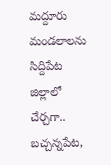మద్దూరు మండలాలను సిద్దిపేట జిల్లాలో చేర్చగా.. బచ్చన్నపేట,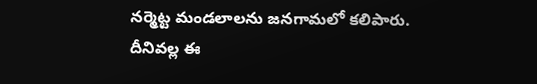నర్మెట్ట మండలాలను జనగామలో కలిపారు. దీనివల్ల ఈ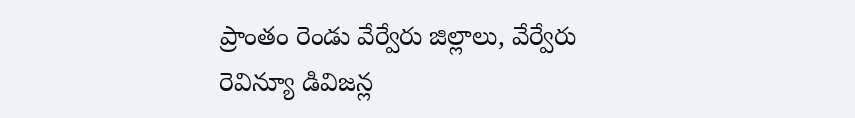ప్రాంతం రెండు వేర్వేరు జిల్లాలు, వేర్వేరు రెవిన్యూ డివిజన్ల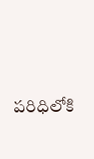పరిధిలోకి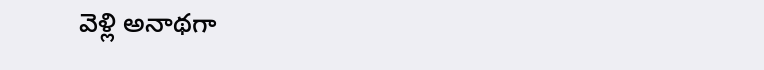వెళ్లి అనాథగా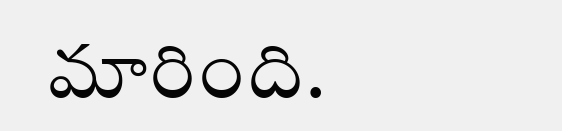మారింది.